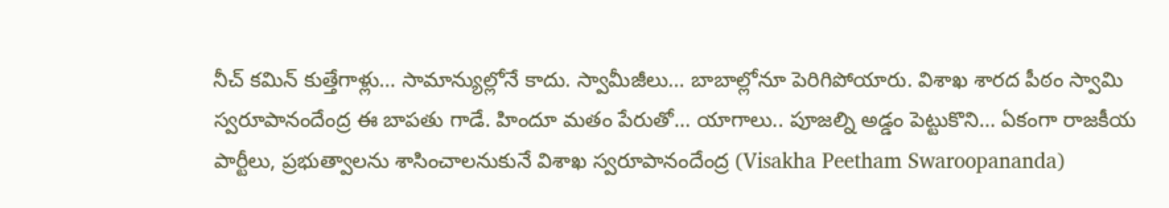నీచ్ కమిన్ కుత్తేగాళ్లు… సామాన్యుల్లోనే కాదు. స్వామీజీలు… బాబాల్లోనూ పెరిగిపోయారు. విశాఖ శారద పీఠం స్వామి స్వరూపానందేంద్ర ఈ బాపతు గాడే. హిందూ మతం పేరుతో… యాగాలు.. పూజల్ని అడ్డం పెట్టుకొని… ఏకంగా రాజకీయ పార్టీలు, ప్రభుత్వాలను శాసించాలనుకునే విశాఖ స్వరూపానందేంద్ర (Visakha Peetham Swaroopananda)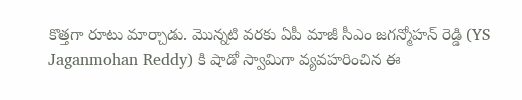కొత్తగా రూటు మార్చాడు. మొన్నటి వరకు ఏపీ మాజీ సీఎం జగన్మోహన్ రెడ్డి (YS Jaganmohan Reddy) కి షాడో స్వామిగా వ్యవహరించిన ఈ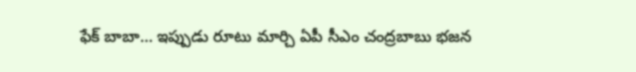ఫేక్ బాబా… ఇప్పుడు రూటు మార్చి ఏపీ సీఎం చంద్రబాబు భజన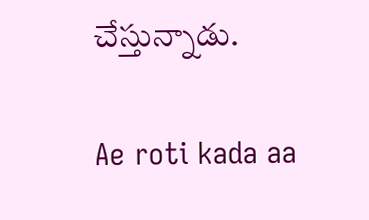చేస్తున్నాడు.

Ae roti kada aa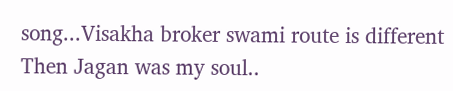song...Visakha broker swami route is different Then Jagan was my soul..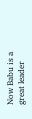Now Babu is a great leader